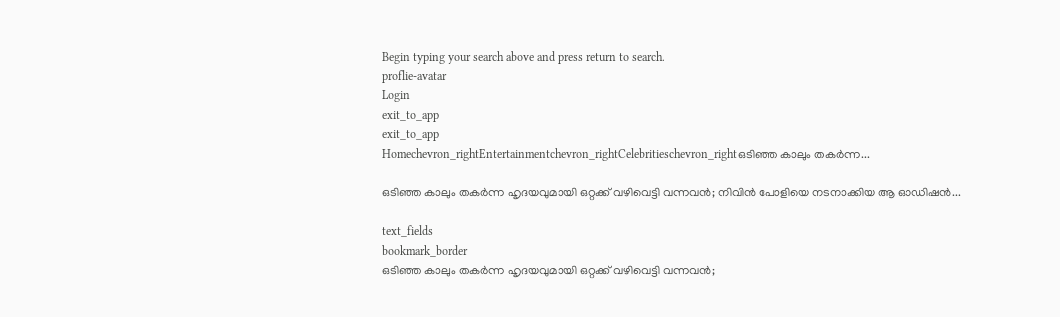Begin typing your search above and press return to search.
proflie-avatar
Login
exit_to_app
exit_to_app
Homechevron_rightEntertainmentchevron_rightCelebritieschevron_rightഒടിഞ്ഞ കാലും തകർന്ന...

ഒടിഞ്ഞ കാലും തകർന്ന ഹൃദയവുമായി ഒറ്റക്ക് വഴിവെട്ടി വന്നവൻ; നിവിൻ പോളിയെ നടനാക്കിയ ആ ഓഡിഷൻ...

text_fields
bookmark_border
ഒടിഞ്ഞ കാലും തകർന്ന ഹൃദയവുമായി ഒറ്റക്ക് വഴിവെട്ടി വന്നവൻ;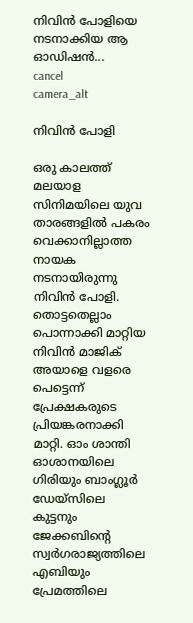നിവിൻ പോളിയെ നടനാക്കിയ ആ ഓഡിഷൻ...
cancel
camera_alt

നിവിൻ പോളി

ഒരു കാലത്ത് മലയാള സിനിമയിലെ യുവ താരങ്ങളിൽ പകരം വെക്കാനില്ലാത്ത നായക നടനായിരുന്നു നിവിൻ പോളി. തൊട്ടതെല്ലാം പൊന്നാക്കി മാറ്റിയ നിവിൻ മാജിക് അയാളെ വളരെ പെട്ടെന്ന് പ്രേക്ഷകരുടെ പ്രിയങ്കരനാക്കി മാറ്റി. ഓം ശാന്തി ഓശാനയിലെ ഗിരിയും ബാംഗ്ലൂർ ഡേയ്സിലെ കുട്ടനും ജേക്കബിന്‍റെ സ്വർഗരാജ്യത്തിലെ എബിയും പ്രേമത്തിലെ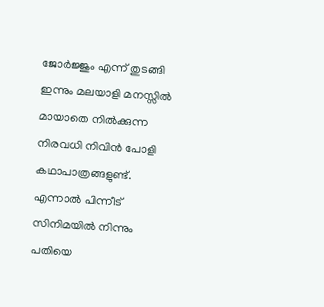ജോർജ്ജും എന്ന് തുടങ്ങി ഇന്നും മലയാളി മനസ്സിൽ മായാതെ നിൽക്കുന്ന നിരവധി നിവിൻ പോളി കഥാപാത്രങ്ങളുണ്ട്. എന്നാൽ പിന്നീട് സിനിമയിൽ നിന്നും പതിയെ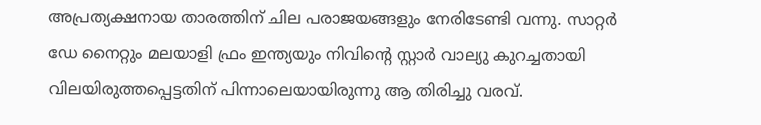അപ്രത്യക്ഷനായ താരത്തിന് ചില പരാജയങ്ങളും നേരിടേണ്ടി വന്നു. സാറ്റർ ഡേ നൈറ്റും മലയാളി ഫ്രം ഇന്ത്യയും നിവിന്‍റെ സ്റ്റാർ വാല്യു കുറച്ചതായി വിലയിരുത്തപ്പെട്ടതിന് പിന്നാലെയായിരുന്നു ആ തിരിച്ചു വരവ്.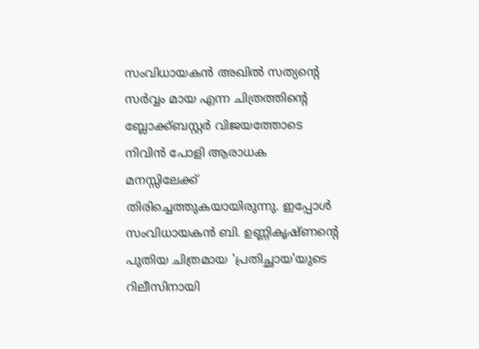സംവിധായകൻ അഖിൽ സത്യന്റെ സർവ്വം മായ എന്ന ചിത്രത്തിന്റെ ബ്ലോക്ക്ബസ്റ്റർ വിജയത്തോടെ നിവിൻ പോളി ആരാധക മനസ്സിലേക്ക് തിരിച്ചെത്തുകയായിരുന്നു. ഇപ്പോൾ സംവിധായകൻ ബി. ഉണ്ണികൃഷ്ണന്റെ പുതിയ ചിത്രമായ 'പ്രതിച്ഛായ'യുടെ റിലീസിനായി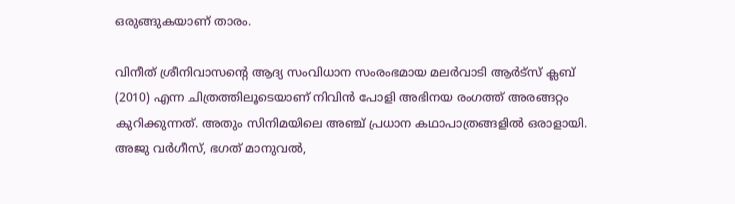ഒരുങ്ങുകയാണ് താരം.

വിനീത് ശ്രീനിവാസന്റെ ആദ്യ സംവിധാന സംരംഭമായ മലർവാടി ആർട്സ് ക്ലബ് (2010) എന്ന ചിത്രത്തിലൂടെയാണ് നിവിൻ പോളി അഭിനയ രംഗത്ത് അരങ്ങറ്റം കുറിക്കുന്നത്. അതും സിനിമയിലെ അഞ്ച് പ്രധാന കഥാപാത്രങ്ങളിൽ ഒരാളായി. അജു വർഗീസ്, ഭഗത് മാനുവൽ,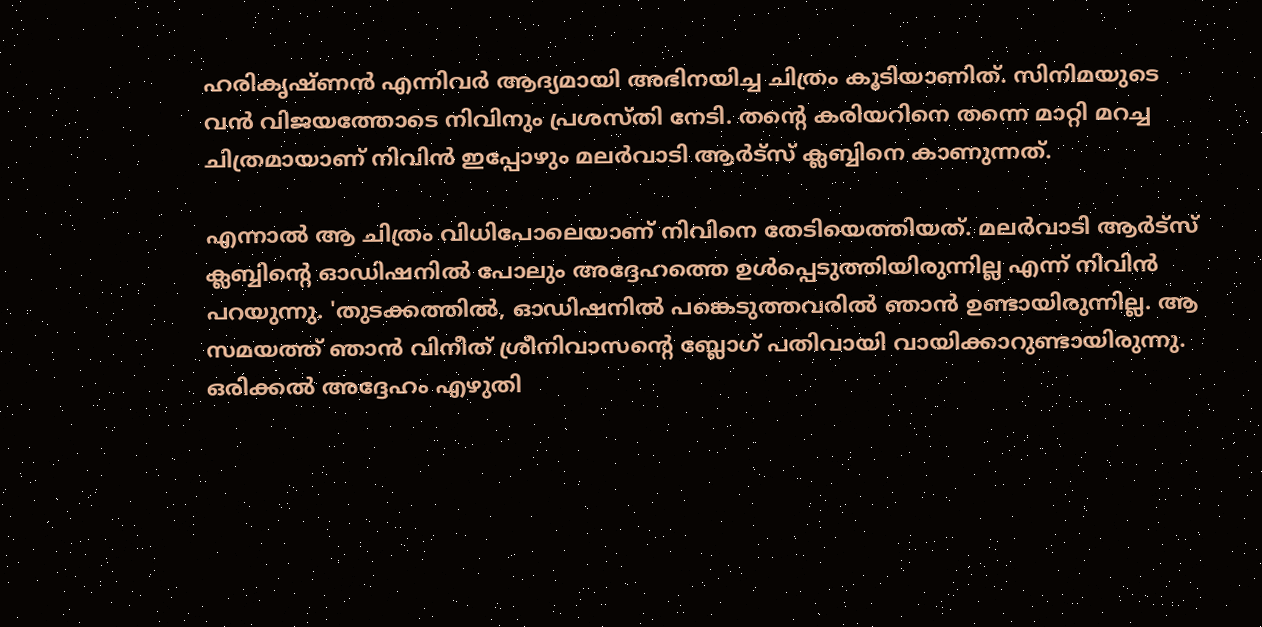ഹരികൃഷ്ണൻ എന്നിവർ ആദ്യമായി അഭിനയിച്ച ചിത്രം കൂടിയാണിത്. സിനിമയുടെ വൻ വിജയത്തോടെ നിവിനും പ്രശസ്തി നേടി. തന്‍റെ കരിയറിനെ തന്നെ മാറ്റി മറച്ച ചിത്രമായാണ് നിവിൻ ഇപ്പോഴും മലർവാടി ആർട്സ് ക്ലബ്ബിനെ കാണുന്നത്.

എന്നാൽ ആ ചിത്രം വിധിപോലെയാണ് നിവിനെ തേടിയെത്തിയത്. മലർവാടി ആർട്സ് ക്ലബ്ബിന്റെ ഓഡിഷനിൽ പോലും അദ്ദേഹത്തെ ഉൾപ്പെടുത്തിയിരുന്നില്ല എന്ന് നിവിൻ പറയുന്നു. 'തുടക്കത്തിൽ, ഓഡിഷനിൽ പങ്കെടുത്തവരിൽ ഞാൻ ഉണ്ടായിരുന്നില്ല. ആ സമയത്ത് ഞാൻ വിനീത് ശ്രീനിവാസന്റെ ബ്ലോഗ് പതിവായി വായിക്കാറുണ്ടായിരുന്നു. ഒരിക്കൽ അദ്ദേഹം എഴുതി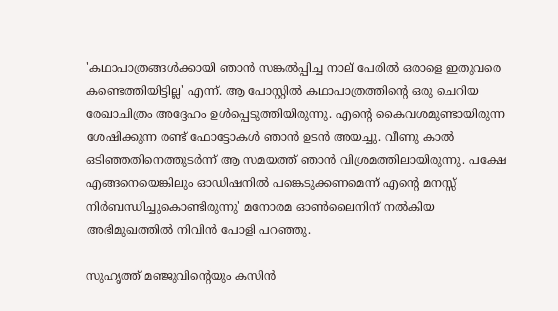'കഥാപാത്രങ്ങൾക്കായി ഞാൻ സങ്കൽപ്പിച്ച നാല് പേരിൽ ഒരാളെ ഇതുവരെ കണ്ടെത്തിയിട്ടില്ല' എന്ന്. ആ പോസ്റ്റിൽ കഥാപാത്രത്തിന്റെ ഒരു ചെറിയ രേഖാചിത്രം അദ്ദേഹം ഉൾപ്പെടുത്തിയിരുന്നു. എന്റെ കൈവശമുണ്ടായിരുന്ന ശേഷിക്കുന്ന രണ്ട് ഫോട്ടോകൾ ഞാൻ ഉടൻ അയച്ചു. വീണു കാൽ ഒടിഞ്ഞതിനെത്തുടർന്ന് ആ സമയത്ത് ഞാൻ വിശ്രമത്തിലായിരുന്നു. പക്ഷേ എങ്ങനെയെങ്കിലും ഓഡിഷനിൽ പങ്കെടുക്കണമെന്ന് എന്റെ മനസ്സ് നിർബന്ധിച്ചുകൊണ്ടിരുന്നു' മനോരമ ഓൺലൈനിന് നൽകിയ അഭിമുഖത്തിൽ നിവിൻ പോളി പറഞ്ഞു.

സുഹൃത്ത് മഞ്ജുവിന്‍റെയും കസിൻ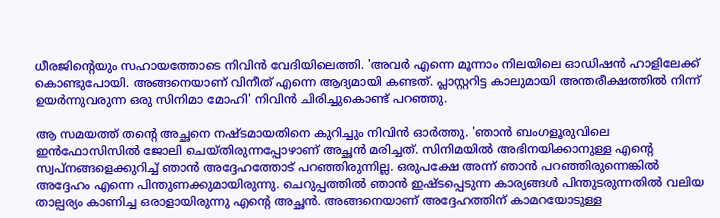ധീരജിന്റെയും സഹായത്തോടെ നിവിൻ വേദിയിലെത്തി. 'അവർ എന്നെ മൂന്നാം നിലയിലെ ഓഡിഷൻ ഹാളിലേക്ക് കൊണ്ടുപോയി. അങ്ങനെയാണ് വിനീത് എന്നെ ആദ്യമായി കണ്ടത്. പ്ലാസ്റ്ററിട്ട കാലുമായി അന്തരീക്ഷത്തിൽ നിന്ന് ഉയർന്നുവരുന്ന ഒരു സിനിമാ മോഹി' നിവിൻ ചിരിച്ചുകൊണ്ട് പറഞ്ഞു.

ആ സമയത്ത് തന്‍റെ അച്ഛനെ നഷ്ടമായതിനെ കുറിച്ചും നിവിൻ ഓർത്തു. 'ഞാൻ ബംഗളൂരുവിലെ ഇൻഫോസിസിൽ ജോലി ചെയ്തിരുന്നപ്പോഴാണ് അച്ഛൻ മരിച്ചത്. സിനിമയിൽ അഭിനയിക്കാനുള്ള എന്റെ സ്വപ്നങ്ങളെക്കുറിച്ച് ഞാൻ അദ്ദേഹത്തോട് പറഞ്ഞിരുന്നില്ല. ഒരുപക്ഷേ അന്ന് ഞാൻ പറഞ്ഞിരുന്നെങ്കിൽ അദ്ദേഹം എന്നെ പിന്തുണക്കുമായിരുന്നു. ചെറുപ്പത്തിൽ ഞാൻ ഇഷ്ടപ്പെടുന്ന കാര്യങ്ങൾ പിന്തുടരുന്നതിൽ വലിയ താല്പര്യം കാണിച്ച ഒരാളായിരുന്നു എന്റെ അച്ഛൻ. അങ്ങനെയാണ് അദ്ദേഹത്തിന് കാമറയോടുള്ള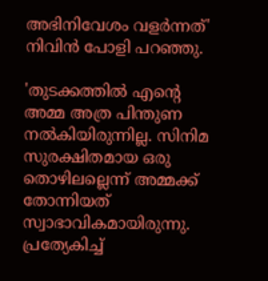അഭിനിവേശം വളർന്നത്' നിവിൻ പോളി പറഞ്ഞു.

'തുടക്കത്തിൽ എന്റെ അമ്മ അത്ര പിന്തുണ നൽകിയിരുന്നില്ല. സിനിമ സുരക്ഷിതമായ ഒരു തൊഴിലല്ലെന്ന് അമ്മക്ക് തോന്നിയത് സ്വാഭാവികമായിരുന്നു. പ്രത്യേകിച്ച്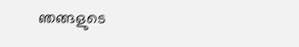ഞങ്ങളുടെ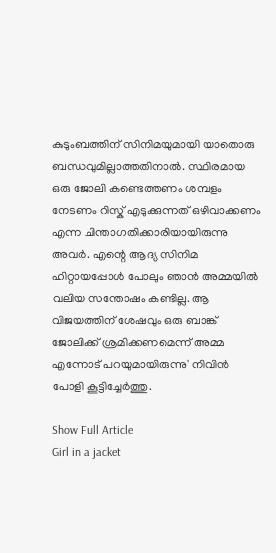കുടുംബത്തിന് സിനിമയുമായി യാതൊരു ബന്ധവുമില്ലാത്തതിനാൽ. സ്ഥിരമായ ഒരു ജോലി കണ്ടെത്തണം ശമ്പളം നേടണം റിസ്ക് എടുക്കുന്നത് ഒഴിവാക്കണം എന്ന ചിന്താഗതിക്കാരിയായിരുന്നു അവർ. എന്റെ ആദ്യ സിനിമ ഹിറ്റായപ്പോൾ പോലും ഞാൻ അമ്മയിൽ വലിയ സന്തോഷം കണ്ടില്ല. ആ വിജയത്തിന് ശേഷവും ഒരു ബാങ്ക് ജോലിക്ക് ശ്രമിക്കണമെന്ന് അമ്മ എന്നോട് പറയുമായിരുന്നു' നിവിൻ പോളി കൂട്ടിച്ചേർത്തു.

Show Full Article
Girl in a jacket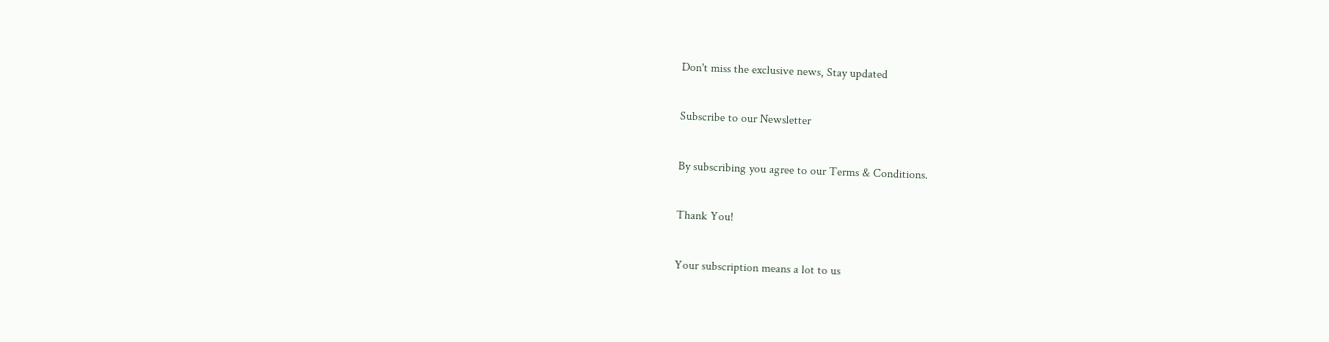Don't miss the exclusive news, Stay updated

Subscribe to our Newsletter

By subscribing you agree to our Terms & Conditions.

Thank You!

Your subscription means a lot to us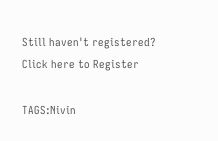Still haven't registered? Click here to Register

TAGS:Nivin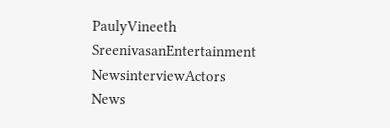PaulyVineeth SreenivasanEntertainment NewsinterviewActors
News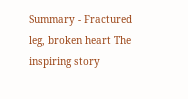Summary - Fractured leg, broken heart The inspiring story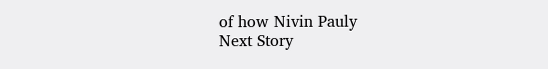of how Nivin Pauly
Next Story